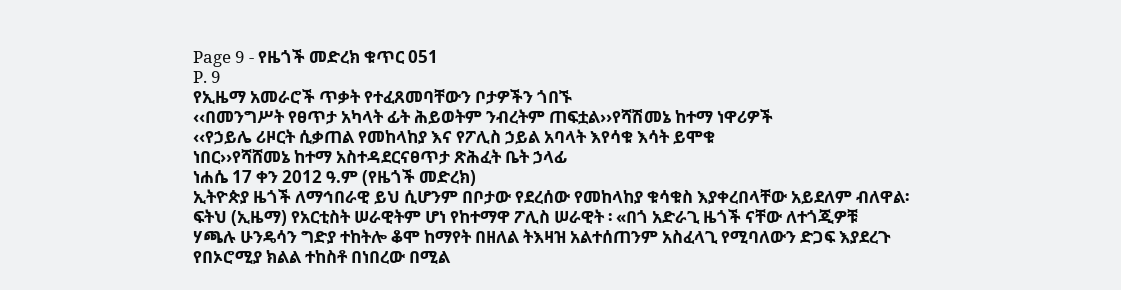Page 9 - የዜጎች መድረክ ቁጥር 051
P. 9
የኢዜማ አመራሮች ጥቃት የተፈጸመባቸውን ቦታዎችን ጎበኙ
‹‹በመንግሥት የፀጥታ አካላት ፊት ሕይወትም ንብረትም ጠፍቷል››የሻሽመኔ ከተማ ነዋሪዎች
‹‹የኃይሌ ሪዞርት ሲቃጠል የመከላከያ እና የፖሊስ ኃይል አባላት እየሳቁ እሳት ይሞቁ
ነበር››የሻሸመኔ ከተማ አስተዳደርናፀጥታ ጽሕፈት ቤት ኃላፊ
ነሐሴ 17 ቀን 2012 ዓ.ም (የዜጎች መድረክ)
ኢትዮጵያ ዜጎች ለማኅበራዊ ይህ ሲሆንም በቦታው የደረሰው የመከላከያ ቁሳቁስ እያቀረበላቸው አይደለም ብለዋል፡
ፍትህ (ኢዜማ) የአርቲስት ሠራዊትም ሆነ የከተማዋ ፖሊስ ሠራዊት ፡ «በጎ አድራጊ ዜጎች ናቸው ለተጎጂዎቹ
ሃጫሉ ሁንዴሳን ግድያ ተከትሎ ቆሞ ከማየት በዘለል ትእዛዝ አልተሰጠንም አስፈላጊ የሚባለውን ድጋፍ እያደረጉ
የበኦሮሚያ ክልል ተከስቶ በነበረው በሚል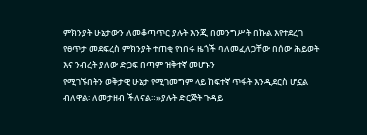ምክንያት ሁኔታውን ለመቆጣጥር ያሉት እንጂ በመንግሥት በኩል እየተደረገ
የፀጥታ መደፍረስ ምክንያት ተጠቂ የነበሩ ዜጎች ባለመፈለጋቸው በሰው ሕይወት እና ንብረት ያለው ድጋፍ በጣም ዝቅተኛ መሆኑን
የሚገኙበትን ወቅታዊ ሁኔታ የሚገመግም ላይ ከፍተኛ ጥፋት እንዲደርስ ሆኗል ብለዋል፡ ለመታዘብ ችለናል።»ያሉት ድርጅት ጉዳይ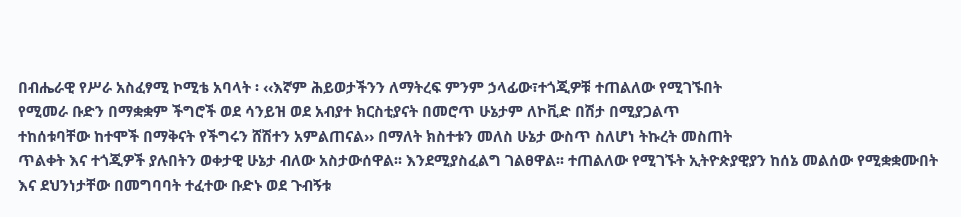በብሔራዊ የሥራ አስፈፃሚ ኮሚቴ አባላት ፡ ‹‹እኛም ሕይወታችንን ለማትረፍ ምንም ኃላፊው፣ተጎጂዎቹ ተጠልለው የሚገኙበት
የሚመራ ቡድን በማቋቋም ችግሮች ወደ ሳንይዝ ወደ አብያተ ክርስቲያናት በመሮጥ ሁኔታም ለኮቪድ በሽታ በሚያጋልጥ
ተከሰቱባቸው ከተሞች በማቅናት የችግሩን ሸሽተን አምልጠናል›› በማለት ክስተቱን መለስ ሁኔታ ውስጥ ስለሆነ ትኩረት መስጠት
ጥልቀት እና ተጎጂዎች ያሉበትን ወቀታዊ ሁኔታ ብለው አስታውሰዋል፡፡ እንደሚያስፈልግ ገልፀዋል፡፡ ተጠልለው የሚገኙት ኢትዮጵያዊያን ከሰኔ መልሰው የሚቋቋሙበት እና ደህንነታቸው በመግባባት ተፈተው ቡድኑ ወደ ጉብኝቱ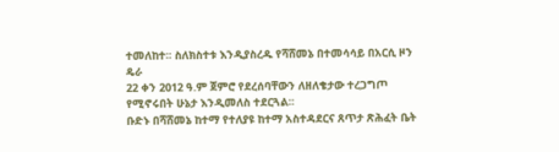ተመለከተ፡፡ ስለክስተቱ እንዲያስረዱ የሻሸመኔ በተመሳሳይ በአርሲ ዞን ዴራ
22 ቀን 2012 ዓ.ም ጀምሮ የደረሰባቸውን ለዘለቄታው ተረጋግጦ የሚኖሩበት ሁኔታ እንዲመለስ ተደርጓል፡፡
ቡድኑ በሻሸመኔ ከተማ የተለያዩ ከተማ አስተዳደርና ጸጥታ ጽሕፈት ቤት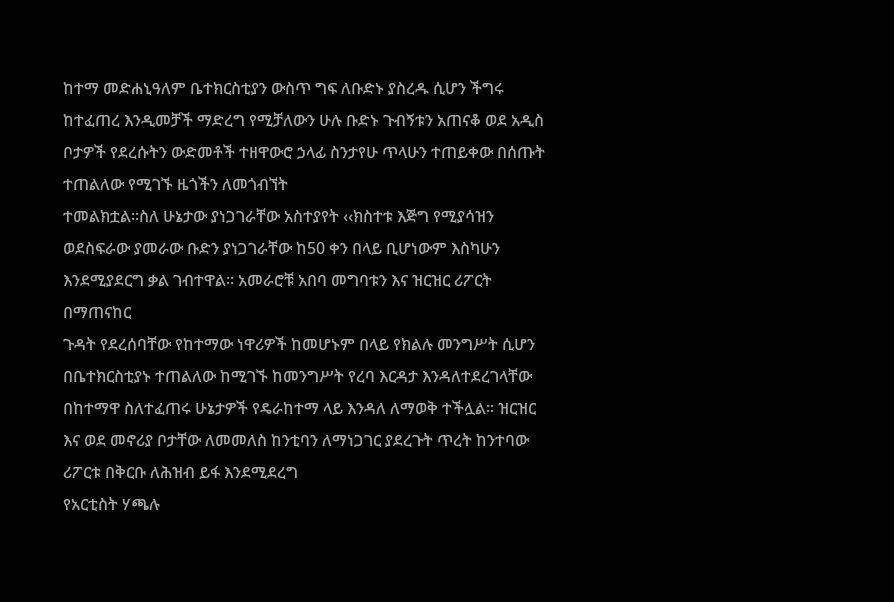ከተማ መድሐኒዓለም ቤተክርስቲያን ውስጥ ግፍ ለቡድኑ ያስረዱ ሲሆን ችግሩ ከተፈጠረ እንዲመቻች ማድረግ የሚቻለውን ሁሉ ቡድኑ ጉብኝቱን አጠናቆ ወደ አዲስ
ቦታዎች የደረሱትን ውድመቶች ተዘዋውሮ ኃላፊ ስንታየሁ ጥላሁን ተጠይቀው በሰጡት ተጠልለው የሚገኙ ዜጎችን ለመጎብኘት
ተመልክቷል፡፡ስለ ሁኔታው ያነጋገራቸው አስተያየት ‹‹ክስተቱ እጅግ የሚያሳዝን ወደስፍራው ያመራው ቡድን ያነጋገራቸው ከ50 ቀን በላይ ቢሆነውም እስካሁን እንደሚያደርግ ቃል ገብተዋል። አመራሮቹ አበባ መግባቱን እና ዝርዝር ሪፖርት በማጠናከር
ጉዳት የደረሰባቸው የከተማው ነዋሪዎች ከመሆኑም በላይ የክልሉ መንግሥት ሲሆን በቤተክርስቲያኑ ተጠልለው ከሚገኙ ከመንግሥት የረባ እርዳታ እንዳለተደረገላቸው በከተማዋ ስለተፈጠሩ ሁኔታዎች የዴራከተማ ላይ እንዳለ ለማወቅ ተችሏል፡፡ ዝርዝር
እና ወደ መኖሪያ ቦታቸው ለመመለስ ከንቲባን ለማነጋገር ያደረጉት ጥረት ከንተባው ሪፖርቱ በቅርቡ ለሕዝብ ይፋ እንደሚደረግ
የአርቲስት ሃጫሉ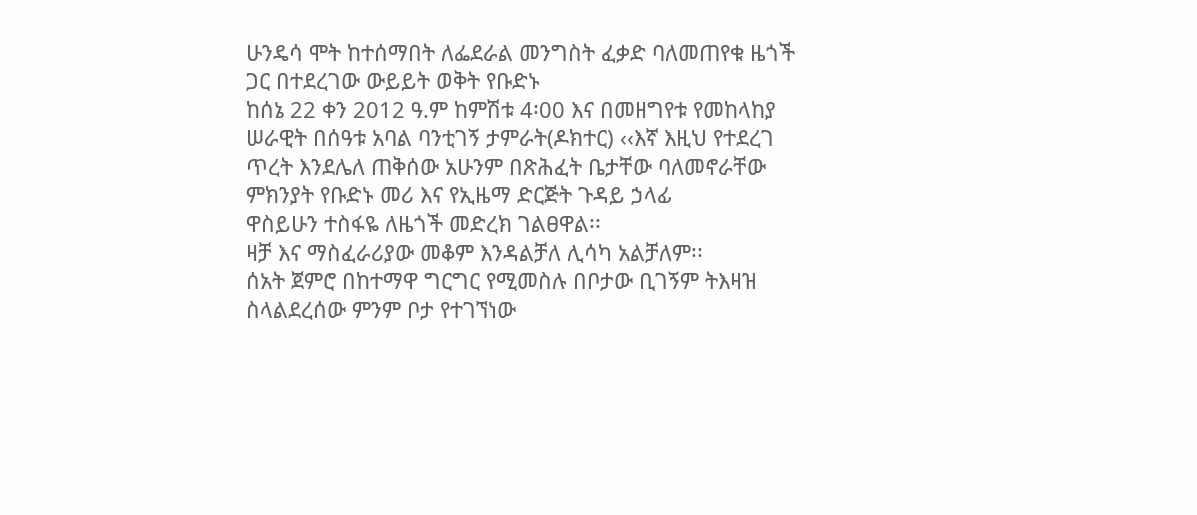ሁንዴሳ ሞት ከተሰማበት ለፌደራል መንግስት ፈቃድ ባለመጠየቁ ዜጎች ጋር በተደረገው ውይይት ወቅት የቡድኑ
ከሰኔ 22 ቀን 2012 ዓ.ም ከምሽቱ 4፡00 እና በመዘግየቱ የመከላከያ ሠራዊት በሰዓቱ አባል ባንቲገኝ ታምራት(ዶክተር) ‹‹እኛ እዚህ የተደረገ ጥረት እንደሌለ ጠቅሰው አሁንም በጽሕፈት ቤታቸው ባለመኖራቸው ምክንያት የቡድኑ መሪ እና የኢዜማ ድርጅት ጉዳይ ኃላፊ
ዋስይሁን ተስፋዬ ለዜጎች መድረክ ገልፀዋል፡፡
ዛቻ እና ማስፈራሪያው መቆም እንዳልቻለ ሊሳካ አልቻለም፡፡
ሰአት ጀምሮ በከተማዋ ግርግር የሚመስሉ በቦታው ቢገኝም ትእዛዝ ስላልደረሰው ምንም ቦታ የተገኘነው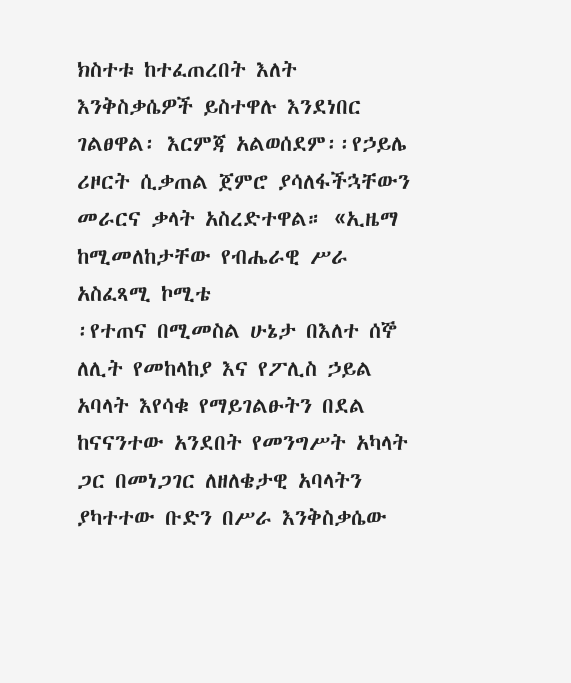ክስተቱ ከተፈጠረበት እለት
እንቅስቃሴዎች ይስተዋሉ እንደነበር ገልፀዋል፡ እርምጃ አልወሰደም፡፡የኃይሌ ሪዞርት ሲቃጠል ጀምሮ ያሳለፋችኋቸውን መራርና ቃላት አስረድተዋል። «ኢዜማ ከሚመለከታቸው የብሔራዊ ሥራ አስፈጻሚ ኮሚቴ
፡የተጠና በሚመስል ሁኔታ በእለተ ሰኞ ለሊት የመከላከያ እና የፖሊስ ኃይል አባላት እየሳቁ የማይገልፁትን በደል ከናናንተው አንደበት የመንግሥት አካላት ጋር በመነጋገር ለዘለቄታዊ አባላትን ያካተተው ቡድን በሥራ እንቅስቃሴው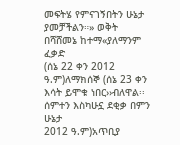መፍትሄ የምናገኝበትን ሁኔታ ያመቻችልን።» ወቅት በሻሸመኔ ከተማ«ያለማንም ፈቃድ
(ሰኔ 22 ቀን 2012 ዓ.ም)ለማክሰኞ (ሰኔ 23 ቀን እሳት ይሞቁ ነበር››ብለዋል፡፡ ሰምተን እስካሁኗ ደቂቃ በምን ሁኔታ
2012 ዓ.ም)አጥቢያ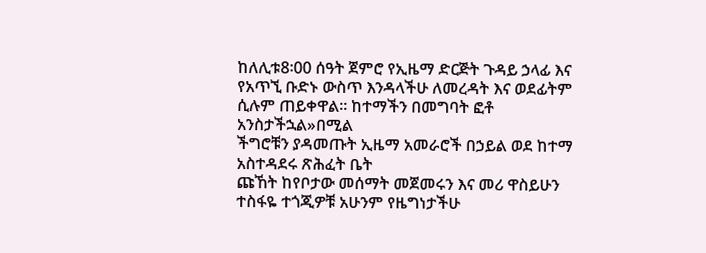ከለሊቱ8፡00 ሰዓት ጀምሮ የኢዜማ ድርጅት ጉዳይ ኃላፊ እና የአጥኚ ቡድኑ ውስጥ እንዳላችሁ ለመረዳት እና ወደፊትም ሲሉም ጠይቀዋል፡፡ ከተማችን በመግባት ፎቶ አንስታችኋል»በሚል
ችግሮቹን ያዳመጡት ኢዜማ አመራሮች በኃይል ወደ ከተማ አስተዳደሩ ጽሕፈት ቤት
ጩኸት ከየቦታው መሰማት መጀመሩን እና መሪ ዋስይሁን ተስፋዬ ተጎጂዎቹ አሁንም የዜግነታችሁ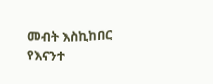መብት እስኪከበር የእናንተ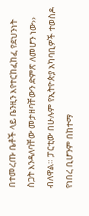በተመረጡ ቤቶች ላይ ቤንዚን እየተርከፈከፈ የደህንነት ስጋት እንዳለባቸው መታዘባቸውን ድምጽ ለመሆን ነው›› ብለዋል። ፓርቲው በሁሉም የኢትዮጵያ አካባቢዎች ተወስዶ የነበረ ቢሆንም በከተማ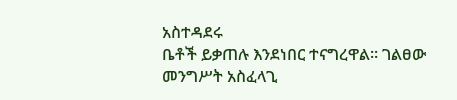አስተዳደሩ
ቤቶች ይቃጠሉ እንደነበር ተናግረዋል፡፡ ገልፀው መንግሥት አስፈላጊ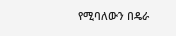የሚባለውን በዴራ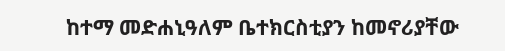ከተማ መድሐኒዓለም ቤተክርስቲያን ከመኖሪያቸው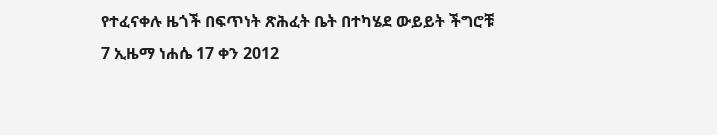የተፈናቀሉ ዜጎች በፍጥነት ጽሕፈት ቤት በተካሄደ ውይይት ችግሮቹ
7 ኢዜማ ነሐሴ 17 ቀን 2012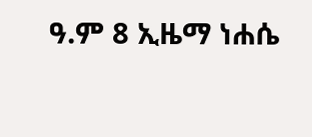ዓ.ም 8 ኢዜማ ነሐሴ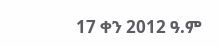17 ቀን 2012 ዓ.ም